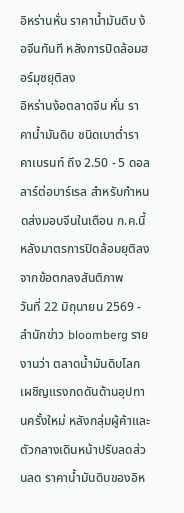อิหร่านหั่น ราคาน้ำมันดิบ ง้อจีนทันที หลังการปิดล้อมฮอร์มุซยุติลง
อิหร่านง้อตลาดจีน หั่น ราคาน้ำมันดิบ ชนิดเบาต่ำราคาเบรนท์ ถึง 2.50 - 5 ดอลลาร์ต่อบาร์เรล สำหรับกำหนดส่งมอบจีนในเดือน ก.ค.นี้ หลังมาตรการปิดล้อมยุติลงจากข้อตกลงสันติภาพ
วันที่ 22 มิถุนายน 2569 - สำนักข่าว bloomberg รายงานว่า ตลาดน้ำมันดิบโลกเผชิญแรงกดดันด้านอุปทานครั้งใหม่ หลังกลุ่มผู้ค้าและตัวกลางเดินหน้าปรับลดส่วนลด ราคาน้ำมันดิบของอิห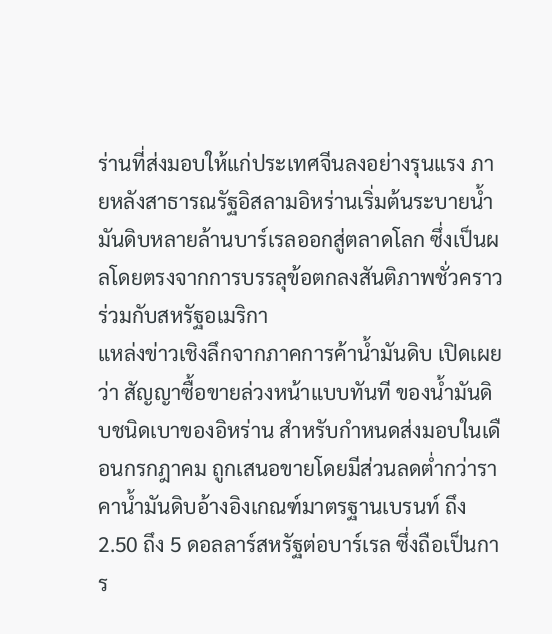ร่านที่ส่งมอบให้แก่ประเทศจีนลงอย่างรุนแรง ภายหลังสาธารณรัฐอิสลามอิหร่านเริ่มต้นระบายน้ำมันดิบหลายล้านบาร์เรลออกสู่ตลาดโลก ซึ่งเป็นผลโดยตรงจากการบรรลุข้อตกลงสันติภาพชั่วคราวร่วมกับสหรัฐอเมริกา
แหล่งข่าวเชิงลึกจากภาคการค้าน้ำมันดิบ เปิดเผยว่า สัญญาซื้อขายล่วงหน้าแบบทันที ของน้ำมันดิบชนิดเบาของอิหร่าน สำหรับกำหนดส่งมอบในเดือนกรกฎาคม ถูกเสนอขายโดยมีส่วนลดต่ำกว่าราคาน้ำมันดิบอ้างอิงเกณฑ์มาตรฐานเบรนท์ ถึง 2.50 ถึง 5 ดอลลาร์สหรัฐต่อบาร์เรล ซึ่งถือเป็นการ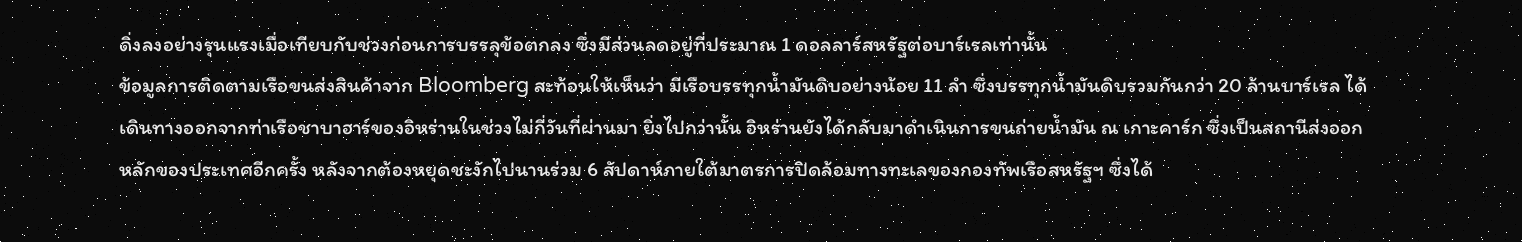ดิ่งลงอย่างรุนแรงเมื่อเทียบกับช่วงก่อนการบรรลุข้อตกลง ซึ่งมีส่วนลดอยู่ที่ประมาณ 1 ดอลลาร์สหรัฐต่อบาร์เรลเท่านั้น
ข้อมูลการติดตามเรือขนส่งสินค้าจาก Bloomberg สะท้อนให้เห็นว่า มีเรือบรรทุกน้ำมันดิบอย่างน้อย 11 ลำ ซึ่งบรรทุกน้ำมันดิบรวมกันกว่า 20 ล้านบาร์เรล ได้เดินทางออกจากท่าเรือชาบาฮาร์ของอิหร่านในช่วงไม่กี่วันที่ผ่านมา ยิ่งไปกว่านั้น อิหร่านยังได้กลับมาดำเนินการขนถ่ายน้ำมัน ณ เกาะคาร์ก ซึ่งเป็นสถานีส่งออกหลักของประเทศอีกครั้ง หลังจากต้องหยุดชะงักไปนานร่วม 6 สัปดาห์ภายใต้มาตรการปิดล้อมทางทะเลของกองทัพเรือสหรัฐฯ ซึ่งได้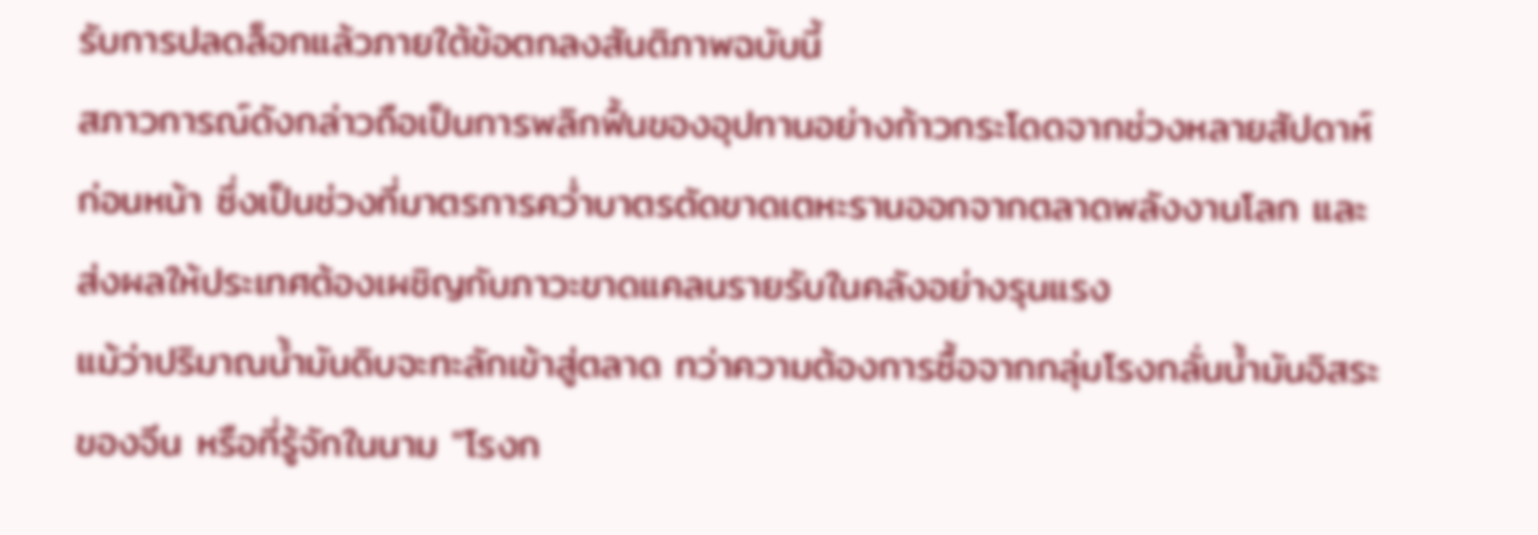รับการปลดล็อกแล้วภายใต้ข้อตกลงสันติภาพฉบับนี้
สภาวการณ์ดังกล่าวถือเป็นการพลิกฟื้นของอุปทานอย่างก้าวกระโดดจากช่วงหลายสัปดาห์ก่อนหน้า ซึ่งเป็นช่วงที่มาตรการคว่ำบาตรตัดขาดเตหะรานออกจากตลาดพลังงานโลก และส่งผลให้ประเทศต้องเผชิญกับภาวะขาดแคลนรายรับในคลังอย่างรุนแรง
แม้ว่าปริมาณน้ำมันดิบจะทะลักเข้าสู่ตลาด ทว่าความต้องการซื้อจากกลุ่มโรงกลั่นน้ำมันอิสระของจีน หรือที่รู้จักในนาม "โรงก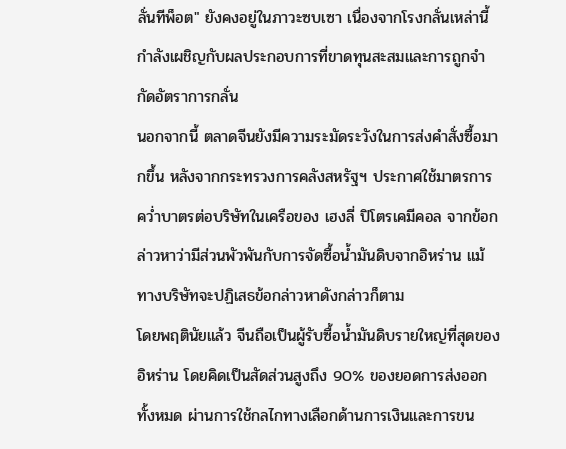ลั่นทีพ็อต" ยังคงอยู่ในภาวะซบเซา เนื่องจากโรงกลั่นเหล่านี้กำลังเผชิญกับผลประกอบการที่ขาดทุนสะสมและการถูกจำกัดอัตราการกลั่น
นอกจากนี้ ตลาดจีนยังมีความระมัดระวังในการส่งคำสั่งซื้อมากขึ้น หลังจากกระทรวงการคลังสหรัฐฯ ประกาศใช้มาตรการคว่ำบาตรต่อบริษัทในเครือของ เฮงลี่ ปิโตรเคมีคอล จากข้อกล่าวหาว่ามีส่วนพัวพันกับการจัดซื้อน้ำมันดิบจากอิหร่าน แม้ทางบริษัทจะปฏิเสธข้อกล่าวหาดังกล่าวก็ตาม
โดยพฤตินัยแล้ว จีนถือเป็นผู้รับซื้อน้ำมันดิบรายใหญ่ที่สุดของอิหร่าน โดยคิดเป็นสัดส่วนสูงถึง 90% ของยอดการส่งออกทั้งหมด ผ่านการใช้กลไกทางเลือกด้านการเงินและการขน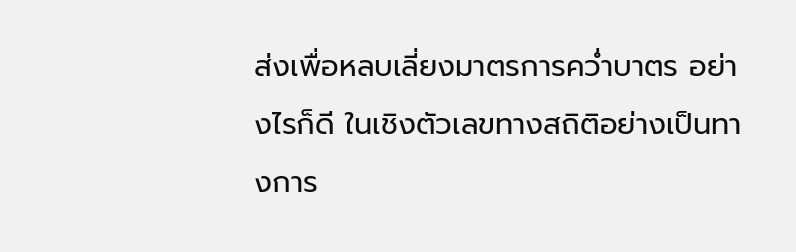ส่งเพื่อหลบเลี่ยงมาตรการคว่ำบาตร อย่างไรก็ดี ในเชิงตัวเลขทางสถิติอย่างเป็นทางการ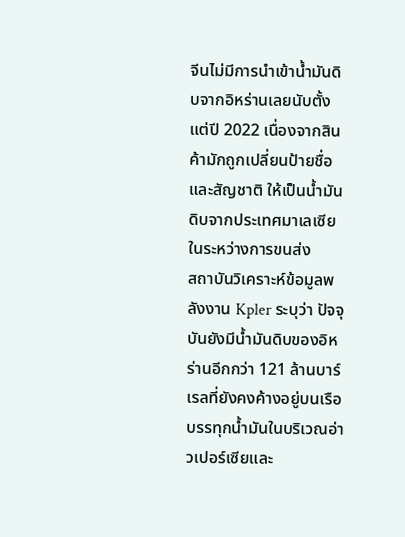จีนไม่มีการนำเข้าน้ำมันดิบจากอิหร่านเลยนับตั้งแต่ปี 2022 เนื่องจากสินค้ามักถูกเปลี่ยนป้ายชื่อและสัญชาติ ให้เป็นน้ำมันดิบจากประเทศมาเลเซียในระหว่างการขนส่ง
สถาบันวิเคราะห์ข้อมูลพลังงาน Kpler ระบุว่า ปัจจุบันยังมีน้ำมันดิบของอิหร่านอีกกว่า 121 ล้านบาร์เรลที่ยังคงค้างอยู่บนเรือบรรทุกน้ำมันในบริเวณอ่าวเปอร์เซียและ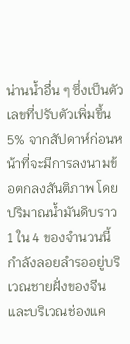น่านน้ำอื่น ๆ ซึ่งเป็นตัวเลขที่ปรับตัวเพิ่มขึ้น 5% จากสัปดาห์ก่อนหน้าที่จะมีการลงนามข้อตกลงสันติภาพ โดยปริมาณน้ำมันดิบราว 1 ใน 4 ของจำนวนนี้ กำลังลอยลำรออยู่บริเวณชายฝั่งของจีนและบริเวณช่องแค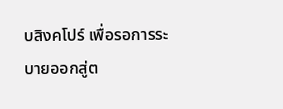บสิงคโปร์ เพื่อรอการระบายออกสู่ต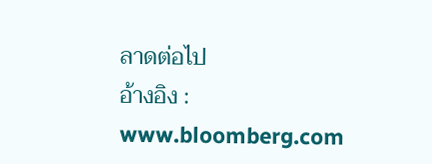ลาดต่อไป
อ้างอิง : www.bloomberg.com